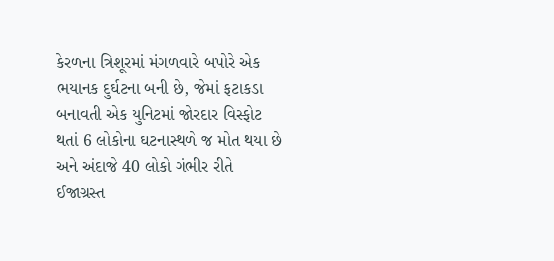કેરળના ત્રિશૂરમાં મંગળવારે બપોરે એક ભયાનક દુર્ઘટના બની છે, જેમાં ફટાકડા બનાવતી એક યુનિટમાં જોરદાર વિસ્ફોટ થતાં 6 લોકોના ઘટનાસ્થળે જ મોત થયા છે અને અંદાજે 40 લોકો ગંભીર રીતે ઈજાગ્રસ્ત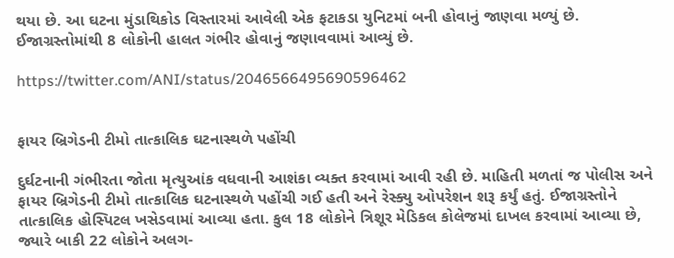થયા છે. આ ઘટના મુંડાથિકોડ વિસ્તારમાં આવેલી એક ફટાકડા યુનિટમાં બની હોવાનું જાણવા મળ્યું છે. ઈજાગ્રસ્તોમાંથી 8 લોકોની હાલત ગંભીર હોવાનું જણાવવામાં આવ્યું છે.

https://twitter.com/ANI/status/2046566495690596462


ફાયર બ્રિગેડની ટીમો તાત્કાલિક ઘટનાસ્થળે પહોંચી

દુર્ઘટનાની ગંભીરતા જોતા મૃત્યુઆંક વધવાની આશંકા વ્યક્ત કરવામાં આવી રહી છે. માહિતી મળતાં જ પોલીસ અને ફાયર બ્રિગેડની ટીમો તાત્કાલિક ઘટનાસ્થળે પહોંચી ગઈ હતી અને રેસ્ક્યુ ઓપરેશન શરૂ કર્યું હતું. ઈજાગ્રસ્તોને તાત્કાલિક હોસ્પિટલ ખસેડવામાં આવ્યા હતા. કુલ 18 લોકોને ત્રિશૂર મેડિકલ કોલેજમાં દાખલ કરવામાં આવ્યા છે, જ્યારે બાકી 22 લોકોને અલગ-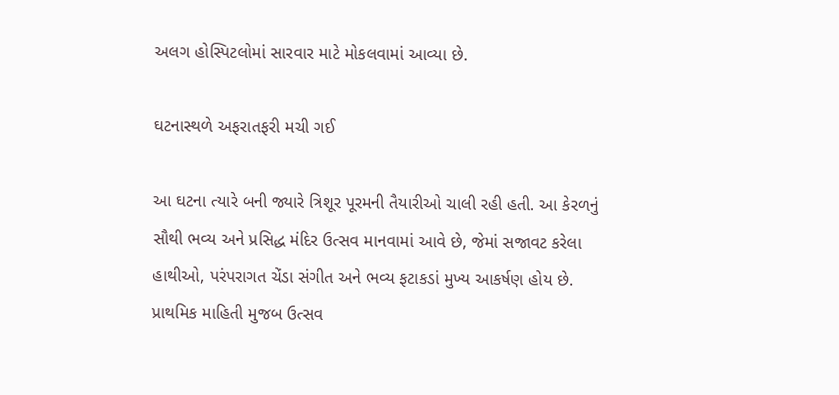અલગ હોસ્પિટલોમાં સારવાર માટે મોકલવામાં આવ્યા છે.

ઘટનાસ્થળે અફરાતફરી મચી ગઈ

આ ઘટના ત્યારે બની જ્યારે ત્રિશૂર પૂરમની તૈયારીઓ ચાલી રહી હતી. આ કેરળનું સૌથી ભવ્ય અને પ્રસિદ્ધ મંદિર ઉત્સવ માનવામાં આવે છે, જેમાં સજાવટ કરેલા હાથીઓ, પરંપરાગત ચેંડા સંગીત અને ભવ્ય ફટાકડાં મુખ્ય આકર્ષણ હોય છે. પ્રાથમિક માહિતી મુજબ ઉત્સવ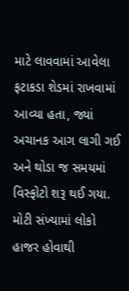માટે લાવવામાં આવેલા ફટાકડા શેડમાં રાખવામાં આવ્યા હતા, જ્યાં અચાનક આગ લાગી ગઈ અને થોડા જ સમયમાં વિસ્ફોટો શરૂ થઈ ગયા. મોટી સંખ્યામાં લોકો હાજર હોવાથી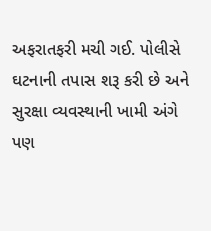અફરાતફરી મચી ગઈ. પોલીસે ઘટનાની તપાસ શરૂ કરી છે અને સુરક્ષા વ્યવસ્થાની ખામી અંગે પણ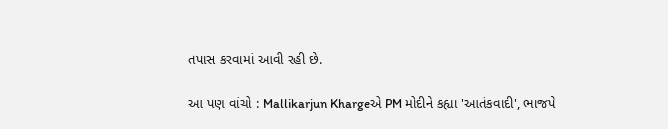તપાસ કરવામાં આવી રહી છે.

આ પણ વાંચો : Mallikarjun Khargeએ PM મોદીને કહ્યા 'આતંકવાદી', ભાજપે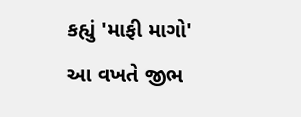કહ્યું 'માફી માગો' આ વખતે જીભ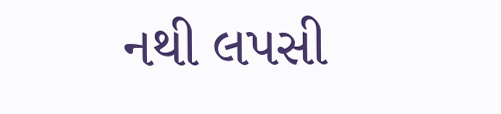નથી લપસી